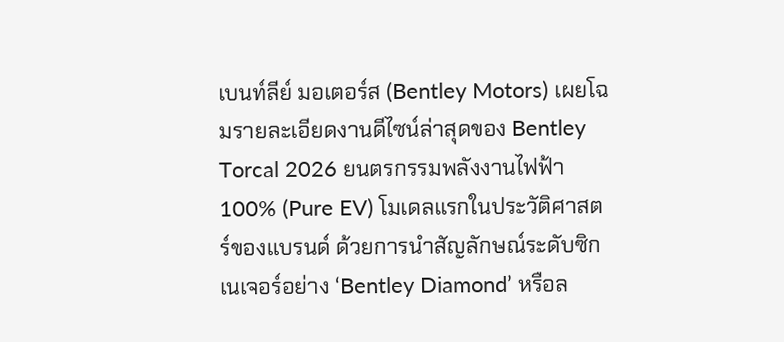เบนท์ลีย์ มอเตอร์ส (Bentley Motors) เผยโฉมรายละเอียดงานดีไซน์ล่าสุดของ Bentley Torcal 2026 ยนตรกรรมพลังงานไฟฟ้า 100% (Pure EV) โมเดลแรกในประวัติศาสตร์ของแบรนด์ ด้วยการนำสัญลักษณ์ระดับซิกเนเจอร์อย่าง ‘Bentley Diamond’ หรือล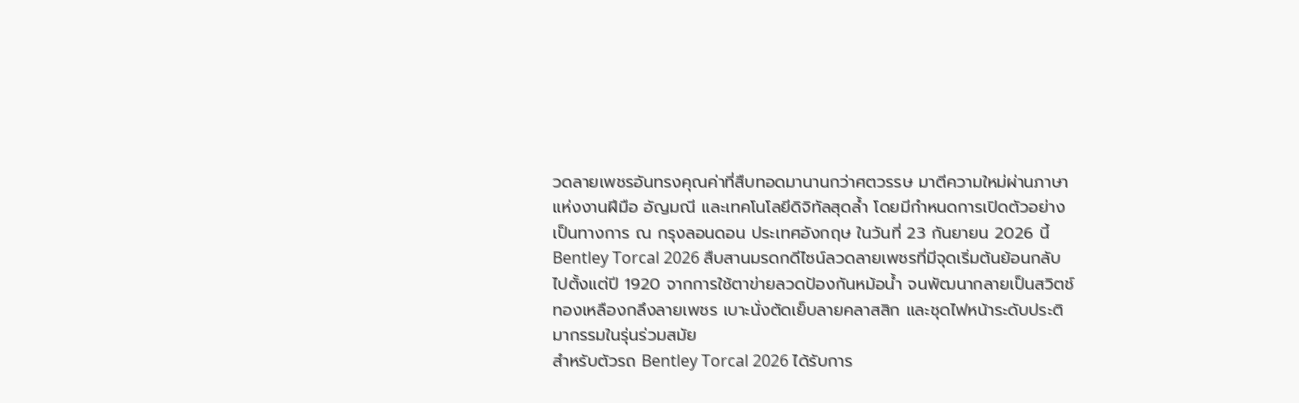วดลายเพชรอันทรงคุณค่าที่สืบทอดมานานกว่าศตวรรษ มาตีความใหม่ผ่านภาษาแห่งงานฝีมือ อัญมณี และเทคโนโลยีดิจิทัลสุดล้ำ โดยมีกำหนดการเปิดตัวอย่างเป็นทางการ ณ กรุงลอนดอน ประเทศอังกฤษ ในวันที่ 23 กันยายน 2026 นี้
Bentley Torcal 2026 สืบสานมรดกดีไซน์ลวดลายเพชรที่มีจุดเริ่มต้นย้อนกลับไปตั้งแต่ปี 1920 จากการใช้ตาข่ายลวดป้องกันหม้อน้ำ จนพัฒนากลายเป็นสวิตช์ทองเหลืองกลึงลายเพชร เบาะนั่งตัดเย็บลายคลาสสิก และชุดไฟหน้าระดับประติมากรรมในรุ่นร่วมสมัย
สำหรับตัวรถ Bentley Torcal 2026 ได้รับการ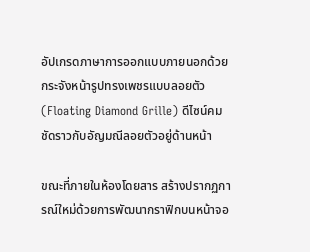อัปเกรดภาษาการออกแบบภายนอกด้วยกระจังหน้ารูปทรงเพชรแบบลอยตัว (Floating Diamond Grille) ดีไซน์คมชัดราวกับอัญมณีลอยตัวอยู่ด้านหน้า

ขณะที่ภายในห้องโดยสาร สร้างปรากฏการณ์ใหม่ด้วยการพัฒนากราฟิกบนหน้าจอ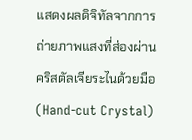แสดงผลดิจิทัลจากการถ่ายภาพแสงที่ส่องผ่านคริสตัลเจียระไนด้วยมือ (Hand-cut Crystal)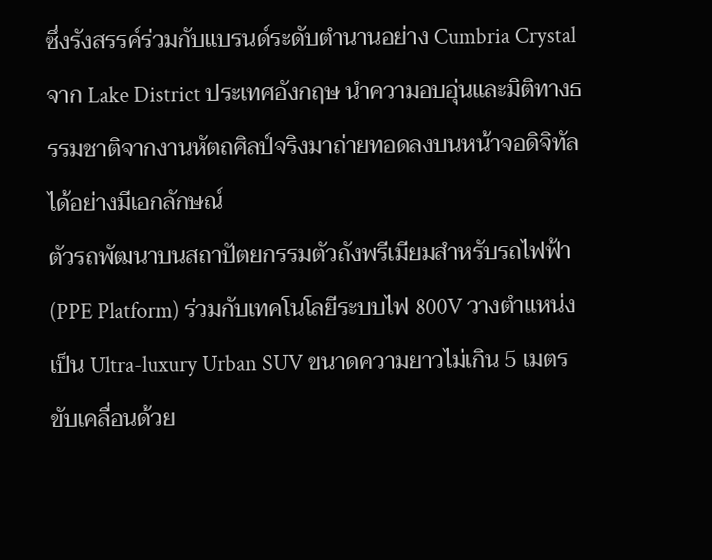ซึ่งรังสรรค์ร่วมกับแบรนด์ระดับตำนานอย่าง Cumbria Crystal จาก Lake District ประเทศอังกฤษ นำความอบอุ่นและมิติทางธรรมชาติจากงานหัตถศิลป์จริงมาถ่ายทอดลงบนหน้าจอดิจิทัลได้อย่างมีเอกลักษณ์
ตัวรถพัฒนาบนสถาปัตยกรรมตัวถังพรีเมียมสำหรับรถไฟฟ้า (PPE Platform) ร่วมกับเทคโนโลยีระบบไฟ 800V วางตำแหน่งเป็น Ultra-luxury Urban SUV ขนาดความยาวไม่เกิน 5 เมตร ขับเคลื่อนด้วย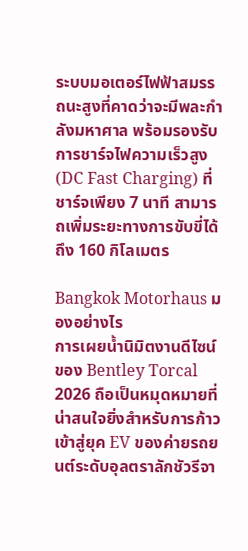ระบบมอเตอร์ไฟฟ้าสมรรถนะสูงที่คาดว่าจะมีพละกำลังมหาศาล พร้อมรองรับการชาร์จไฟความเร็วสูง (DC Fast Charging) ที่ชาร์จเพียง 7 นาที สามารถเพิ่มระยะทางการขับขี่ได้ถึง 160 กิโลเมตร

Bangkok Motorhaus มองอย่างไร
การเผยน้ำนิมิตงานดีไซน์ของ Bentley Torcal 2026 ถือเป็นหมุดหมายที่น่าสนใจยิ่งสำหรับการก้าวเข้าสู่ยุค EV ของค่ายรถยนต์ระดับอุลตราลักชัวรีจา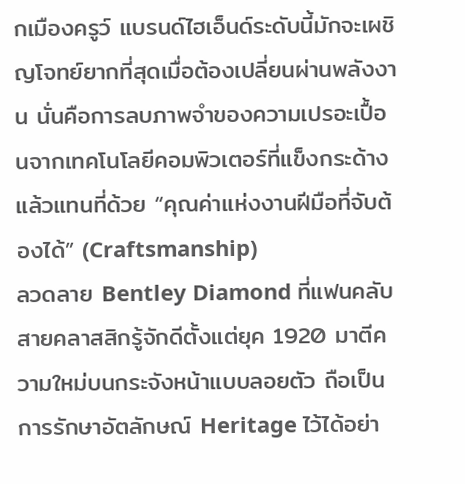กเมืองครูว์ แบรนด์ไฮเอ็นด์ระดับนี้มักจะเผชิญโจทย์ยากที่สุดเมื่อต้องเปลี่ยนผ่านพลังงาน นั่นคือการลบภาพจำของความเปรอะเปื้อนจากเทคโนโลยีคอมพิวเตอร์ที่แข็งกระด้าง แล้วแทนที่ด้วย “คุณค่าแห่งงานฝีมือที่จับต้องได้” (Craftsmanship)
ลวดลาย Bentley Diamond ที่แฟนคลับสายคลาสสิกรู้จักดีตั้งแต่ยุค 1920 มาตีความใหม่บนกระจังหน้าแบบลอยตัว ถือเป็นการรักษาอัตลักษณ์ Heritage ไว้ได้อย่า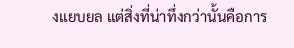งแยบยล แต่สิ่งที่น่าทึ่งกว่านั้นคือการ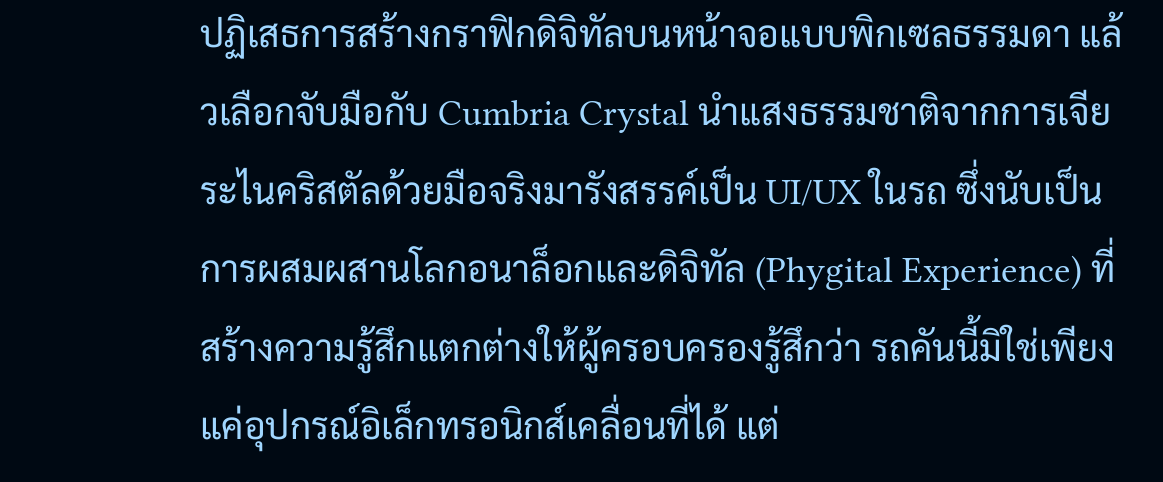ปฏิเสธการสร้างกราฟิกดิจิทัลบนหน้าจอแบบพิกเซลธรรมดา แล้วเลือกจับมือกับ Cumbria Crystal นำแสงธรรมชาติจากการเจียระไนคริสตัลด้วยมือจริงมารังสรรค์เป็น UI/UX ในรถ ซึ่งนับเป็นการผสมผสานโลกอนาล็อกและดิจิทัล (Phygital Experience) ที่สร้างความรู้สึกแตกต่างให้ผู้ครอบครองรู้สึกว่า รถคันนี้มิใช่เพียงแค่อุปกรณ์อิเล็กทรอนิกส์เคลื่อนที่ได้ แต่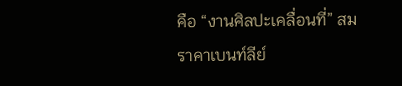คือ “งานศิลปะเคลื่อนที่” สมราคาเบนท์ลีย์